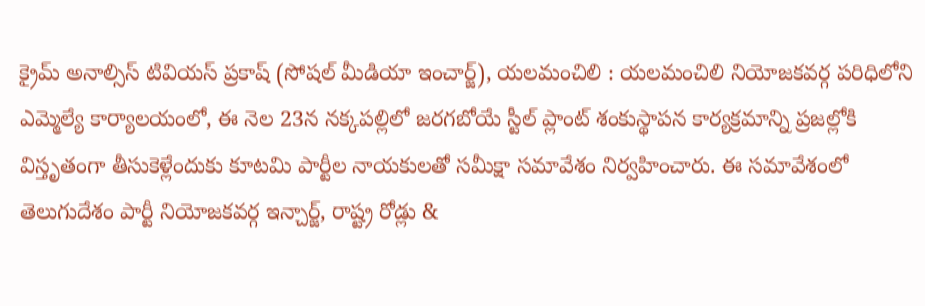క్రైమ్ అనాల్సిస్ టివియస్ ప్రకాష్ (సోషల్ మీడియా ఇంచార్జ్), యలమంచిలి : యలమంచిలి నియోజకవర్గ పరిధిలోని ఎమ్మెల్యే కార్యాలయంలో, ఈ నెల 23న నక్కపల్లిలో జరగబోయే స్టీల్ ప్లాంట్ శంకుస్థాపన కార్యక్రమాన్ని ప్రజల్లోకి విస్తృతంగా తీసుకెళ్లేందుకు కూటమి పార్టీల నాయకులతో సమీక్షా సమావేశం నిర్వహించారు. ఈ సమావేశంలో తెలుగుదేశం పార్టీ నియోజకవర్గ ఇన్చార్జ్, రాష్ట్ర రోడ్లు &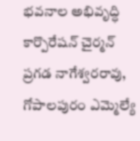భవనాల అభివృద్ధి కార్పొరేషన్ చైర్మన్ ప్రగడ నాగేశ్వరరావు, గోపాలపురం ఎమ్మెల్యే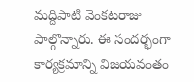మద్దిపాటి వెంకటరాజు పాల్గొన్నారు. ఈ సందర్భంగా కార్యక్రమాన్ని విజయవంతం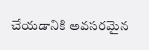చేయడానికి అవసరమైన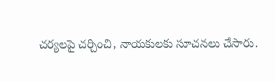చర్యలపై చర్చించి, నాయకులకు సూచనలు చేసారు.